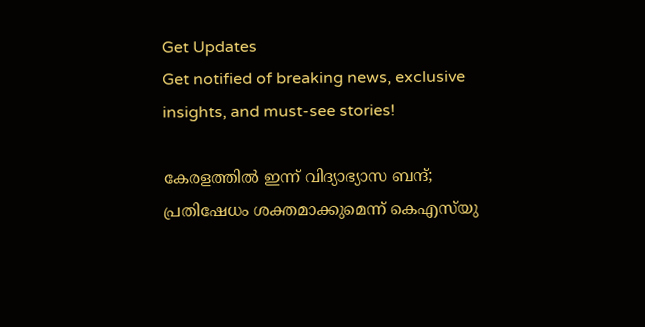Get Updates
Get notified of breaking news, exclusive insights, and must-see stories!

കേരളത്തില്‍ ഇന്ന് വിദ്യാഭ്യാസ ബന്ദ്; പ്രതിഷേധം ശക്തമാക്കുമെന്ന് കെഎസ്‌യു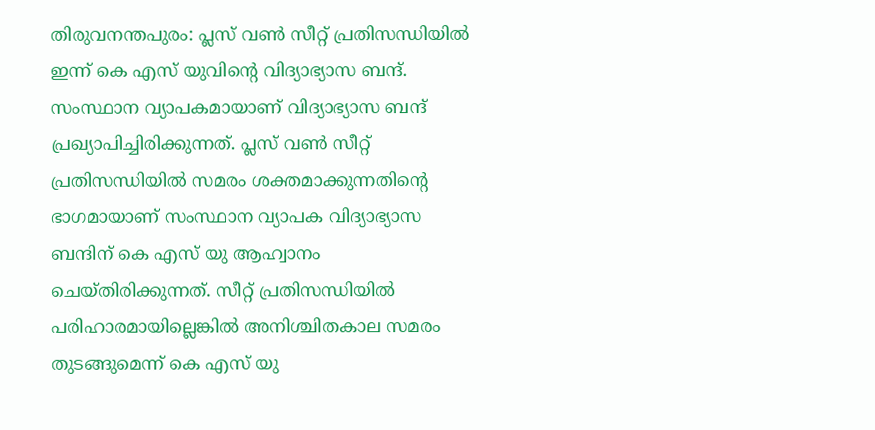തിരുവനന്തപുരം: പ്ലസ് വണ്‍ സീറ്റ് പ്രതിസന്ധിയില്‍ ഇന്ന് കെ എസ് യുവിന്റെ വിദ്യാഭ്യാസ ബന്ദ്. സംസ്ഥാന വ്യാപകമായാണ് വിദ്യാഭ്യാസ ബന്ദ് പ്രഖ്യാപിച്ചിരിക്കുന്നത്. പ്ലസ് വണ്‍ സീറ്റ് പ്രതിസന്ധിയില്‍ സമരം ശക്തമാക്കുന്നതിന്റെ ഭാഗമായാണ് സംസ്ഥാന വ്യാപക വിദ്യാഭ്യാസ ബന്ദിന് കെ എസ് യു ആഹ്വാനം ചെയ്തിരിക്കുന്നത്. സീറ്റ് പ്രതിസന്ധിയില്‍ പരിഹാരമായില്ലെങ്കില്‍ അനിശ്ചിതകാല സമരം തുടങ്ങുമെന്ന് കെ എസ് യു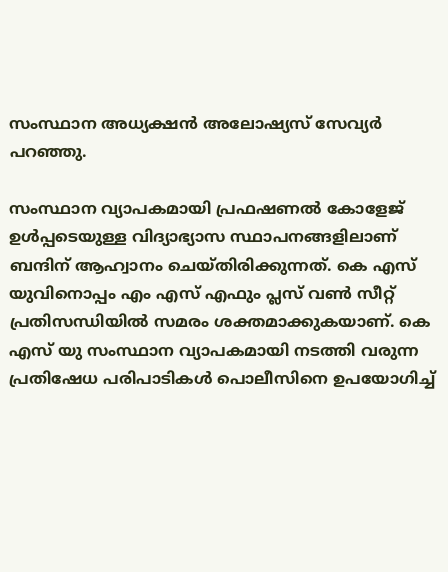സംസ്ഥാന അധ്യക്ഷന്‍ അലോഷ്യസ് സേവ്യര്‍ പറഞ്ഞു.

സംസ്ഥാന വ്യാപകമായി പ്രഫഷണല്‍ കോളേജ് ഉള്‍പ്പടെയുള്ള വിദ്യാഭ്യാസ സ്ഥാപനങ്ങളിലാണ് ബന്ദിന് ആഹ്വാനം ചെയ്തിരിക്കുന്നത്. കെ എസ് യുവിനൊപ്പം എം എസ് എഫും പ്ലസ് വണ്‍ സീറ്റ് പ്രതിസന്ധിയില്‍ സമരം ശക്തമാക്കുകയാണ്. കെ എസ് യു സംസ്ഥാന വ്യാപകമായി നടത്തി വരുന്ന പ്രതിഷേധ പരിപാടികള്‍ പൊലീസിനെ ഉപയോഗിച്ച്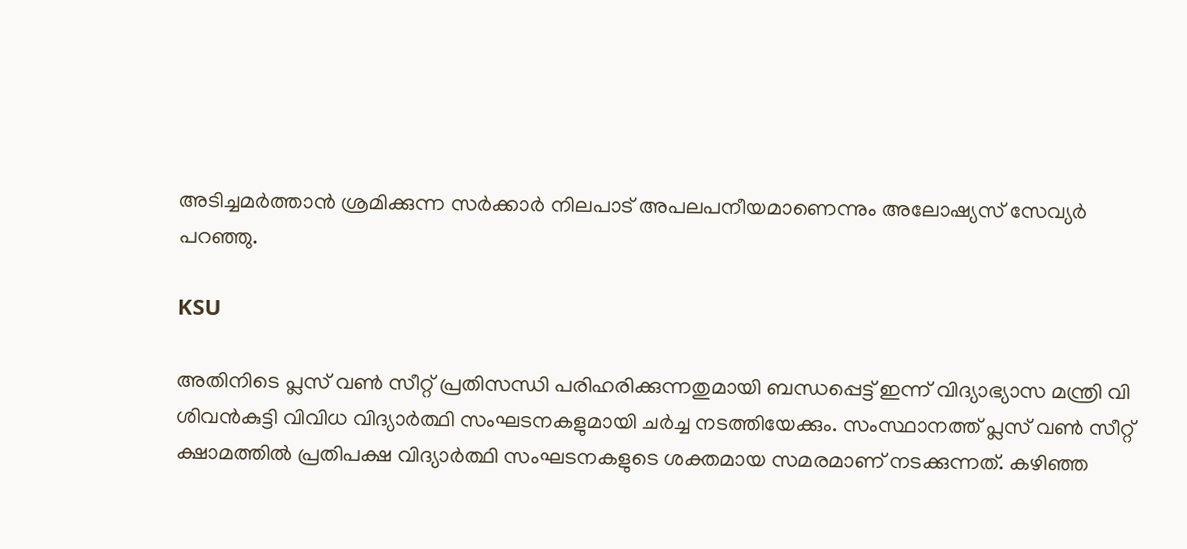അടിച്ചമര്‍ത്താന്‍ ശ്രമിക്കുന്ന സര്‍ക്കാര്‍ നിലപാട് അപലപനീയമാണെന്നും അലോഷ്യസ് സേവ്യര്‍ പറഞ്ഞു.

KSU

അതിനിടെ പ്ലസ് വണ്‍ സീറ്റ് പ്രതിസന്ധി പരിഹരിക്കുന്നതുമായി ബന്ധപ്പെട്ട് ഇന്ന് വിദ്യാഭ്യാസ മന്ത്രി വി ശിവന്‍കുട്ടി വിവിധ വിദ്യാര്‍ത്ഥി സംഘടനകളുമായി ചര്‍ച്ച നടത്തിയേക്കും. സംസ്ഥാനത്ത് പ്ലസ് വണ്‍ സീറ്റ് ക്ഷാമത്തില്‍ പ്രതിപക്ഷ വിദ്യാര്‍ത്ഥി സംഘടനകളുടെ ശക്തമായ സമരമാണ് നടക്കുന്നത്. കഴിഞ്ഞ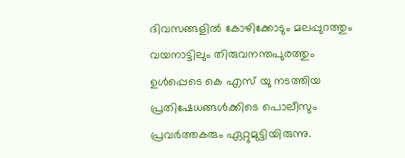ദിവസങ്ങളില്‍ കോഴിക്കോടും മലപ്പുറത്തും വയനാട്ടിലും തിരുവനന്തപുരത്തും ഉള്‍പ്പെടെ കെ എസ് യു നടത്തിയ പ്രതിഷേധങ്ങള്‍ക്കിടെ പൊലീസും പ്രവര്‍ത്തകരും ഏറ്റുമുട്ടിയിരുന്നു.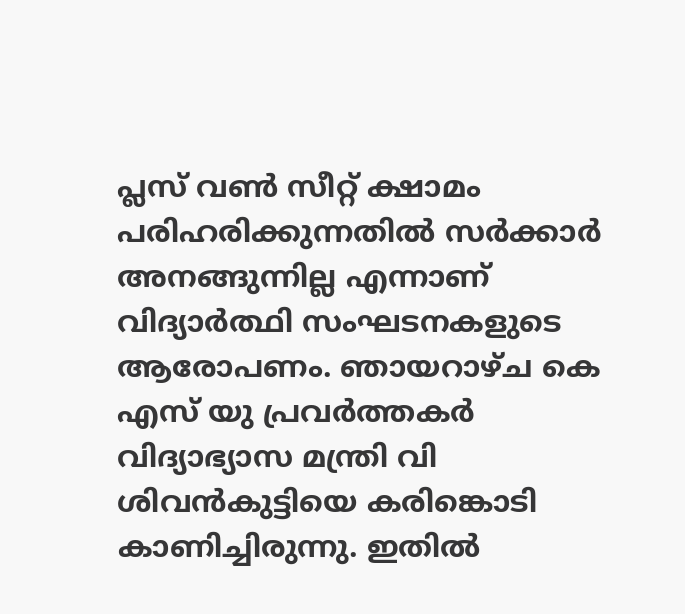പ്ലസ് വണ്‍ സീറ്റ് ക്ഷാമം പരിഹരിക്കുന്നതില്‍ സര്‍ക്കാര്‍ അനങ്ങുന്നില്ല എന്നാണ് വിദ്യാര്‍ത്ഥി സംഘടനകളുടെ ആരോപണം. ഞായറാഴ്ച കെ എസ് യു പ്രവര്‍ത്തകര്‍ വിദ്യാഭ്യാസ മന്ത്രി വി ശിവന്‍കുട്ടിയെ കരിങ്കൊടി കാണിച്ചിരുന്നു. ഇതില്‍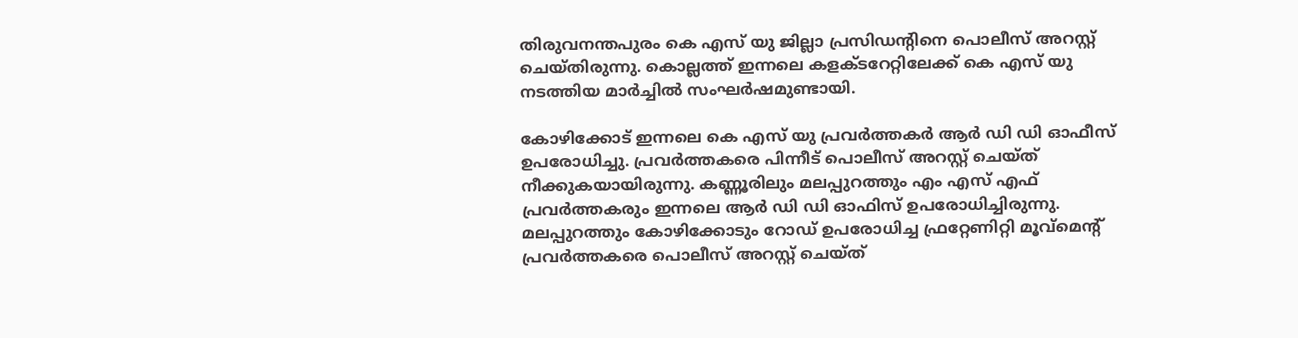തിരുവനന്തപുരം കെ എസ് യു ജില്ലാ പ്രസിഡന്റിനെ പൊലീസ് അറസ്റ്റ് ചെയ്തിരുന്നു. കൊല്ലത്ത് ഇന്നലെ കളക്ടറേറ്റിലേക്ക് കെ എസ് യു നടത്തിയ മാര്‍ച്ചില്‍ സംഘര്‍ഷമുണ്ടായി.

കോഴിക്കോട് ഇന്നലെ കെ എസ് യു പ്രവര്‍ത്തകര്‍ ആര്‍ ഡി ഡി ഓഫീസ് ഉപരോധിച്ചു. പ്രവര്‍ത്തകരെ പിന്നീട് പൊലീസ് അറസ്റ്റ് ചെയ്ത് നീക്കുകയായിരുന്നു. കണ്ണൂരിലും മലപ്പുറത്തും എം എസ് എഫ് പ്രവര്‍ത്തകരും ഇന്നലെ ആര്‍ ഡി ഡി ഓഫിസ് ഉപരോധിച്ചിരുന്നു. മലപ്പുറത്തും കോഴിക്കോടും റോഡ് ഉപരോധിച്ച ഫ്രറ്റേണിറ്റി മൂവ്മെന്റ് പ്രവര്‍ത്തകരെ പൊലീസ് അറസ്റ്റ് ചെയ്ത്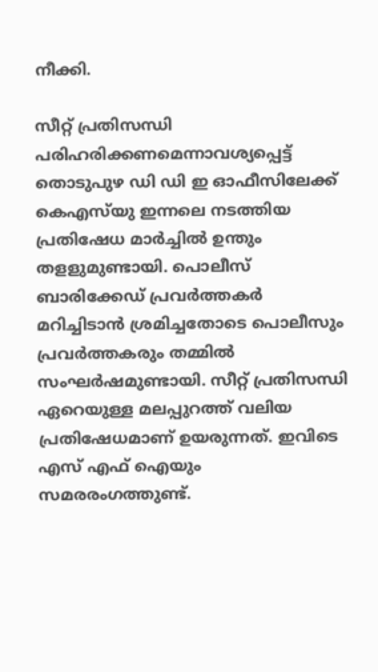നീക്കി.

സീറ്റ് പ്രതിസന്ധി പരിഹരിക്കണമെന്നാവശ്യപ്പെട്ട് തൊടുപുഴ ഡി ഡി ഇ ഓഫീസിലേക്ക് കെഎസ്‌യു ഇന്നലെ നടത്തിയ പ്രതിഷേധ മാര്‍ച്ചില്‍ ഉന്തും തളളുമുണ്ടായി. പൊലീസ് ബാരിക്കേഡ് പ്രവര്‍ത്തകര്‍ മറിച്ചിടാന്‍ ശ്രമിച്ചതോടെ പൊലീസും പ്രവര്‍ത്തകരും തമ്മില്‍ സംഘര്‍ഷമുണ്ടായി. സീറ്റ് പ്രതിസന്ധി ഏറെയുള്ള മലപ്പുറത്ത് വലിയ പ്രതിഷേധമാണ് ഉയരുന്നത്. ഇവിടെ എസ് എഫ് ഐയും സമരരംഗത്തുണ്ട്.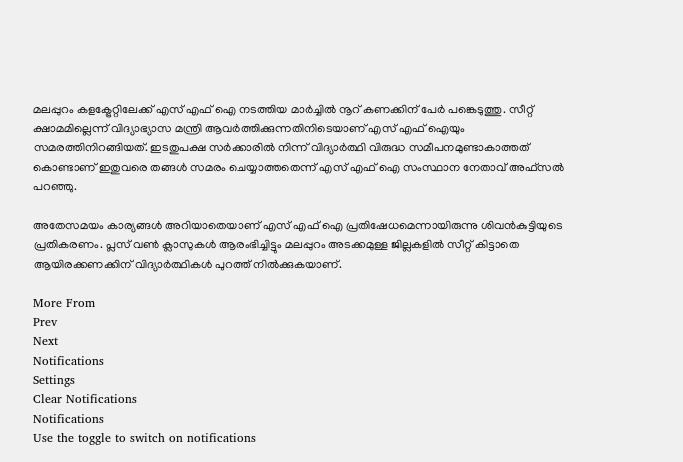മലപ്പുറം കളക്ട്രേറ്റിലേക്ക് എസ് എഫ് ഐ നടത്തിയ മാര്‍ച്ചില്‍ നൂറ് കണക്കിന് പേര്‍ പങ്കെടുത്തു. സീറ്റ് ക്ഷാമമില്ലെന്ന് വിദ്യാഭ്യാസ മന്ത്രി ആവര്‍ത്തിക്കുന്നതിനിടെയാണ് എസ് എഫ് ഐയും സമരത്തിനിറങ്ങിയത്. ഇടതുപക്ഷ സര്‍ക്കാരില്‍ നിന്ന് വിദ്യാര്‍ത്ഥി വിരുദ്ധ സമീപനമുണ്ടാകാത്തത് കൊണ്ടാണ് ഇതുവരെ തങ്ങള്‍ സമരം ചെയ്യാത്തതെന്ന് എസ് എഫ് ഐ സംസ്ഥാന നേതാവ് അഫ്‌സല്‍ പറഞ്ഞു.

അതേസമയം കാര്യങ്ങള്‍ അറിയാതെയാണ് എസ് എഫ് ഐ പ്രതിഷേധമെന്നായിരുന്നു ശിവന്‍കുട്ടിയുടെ പ്രതികരണം. പ്ലസ് വണ്‍ ക്ലാസുകള്‍ ആരംഭിച്ചിട്ടും മലപ്പുറം അടക്കമുള്ള ജില്ലകളില്‍ സീറ്റ് കിട്ടാതെ ആയിരക്കണക്കിന് വിദ്യാര്‍ത്ഥികള്‍ പുറത്ത് നില്‍ക്കുകയാണ്.

More From
Prev
Next
Notifications
Settings
Clear Notifications
Notifications
Use the toggle to switch on notifications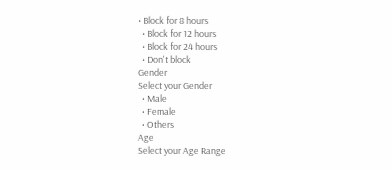• Block for 8 hours
  • Block for 12 hours
  • Block for 24 hours
  • Don't block
Gender
Select your Gender
  • Male
  • Female
  • Others
Age
Select your Age Range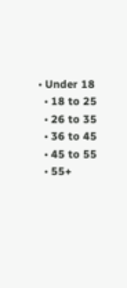• Under 18
  • 18 to 25
  • 26 to 35
  • 36 to 45
  • 45 to 55
  • 55+